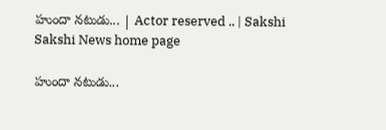హుందా నటుడు... | Actor reserved .. | Sakshi
Sakshi News home page

హుందా నటుడు...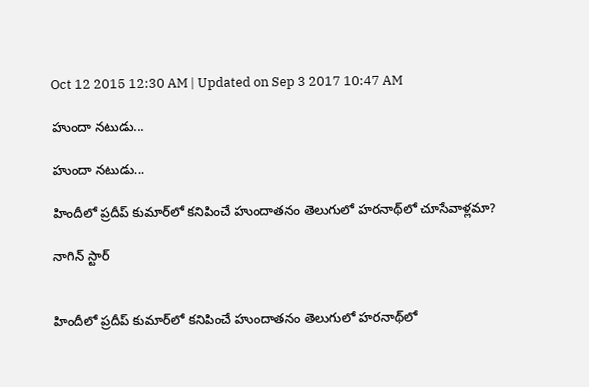Oct 12 2015 12:30 AM | Updated on Sep 3 2017 10:47 AM

హుందా నటుడు...

హుందా నటుడు...

హిందీలో ప్రదీప్ కుమార్‌లో కనిపించే హుందాతనం తెలుగులో హరనాథ్‌లో చూసేవాళ్లమా?

నాగిన్ స్టార్


హిందీలో ప్రదీప్ కుమార్‌లో కనిపించే హుందాతనం తెలుగులో హరనాథ్‌లో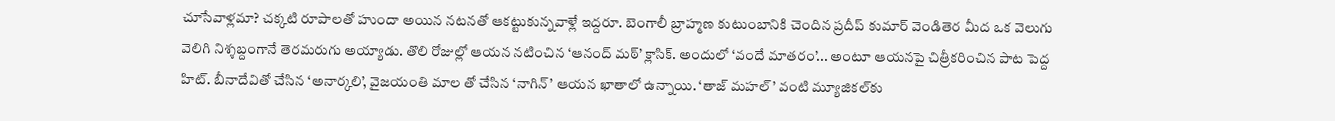చూసేవాళ్లమా? చక్కటి రూపాలతో హుందా అయిన నటనతో ఆకట్టుకున్నవాళ్లే ఇద్దరూ. బెంగాలీ బ్రాహ్మణ కుటుంబానికి చెందిన ప్రదీప్ కుమార్ వెండితెర మీద ఒక వెలుగు వెలిగి నిశ్శబ్దంగానే తెరమరుగు అయ్యాడు. తొలి రోజుల్లో ఆయన నటించిన ‘ఆనంద్ మఠ్’ క్లాసిక్. అందులో ‘వందే మాతరం’... అంటూ ఆయనపై చిత్రీకరించిన పాట పెద్ద హిట్. బీనాదేవితో చేసిన ‘అనార్కలి’, వైజయంతి మాల తో చేసిన ‘నాగిన్’ ఆయన ఖాతాలో ఉన్నాయి. ‘తాజ్ మహల్’ వంటి మ్యూజికల్‌కు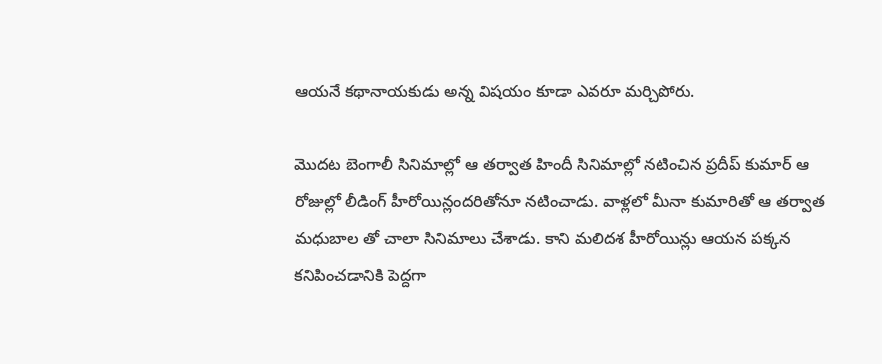ఆయనే కథానాయకుడు అన్న విషయం కూడా ఎవరూ మర్చిపోరు.

మొదట బెంగాలీ సినిమాల్లో ఆ తర్వాత హిందీ సినిమాల్లో నటించిన ప్రదీప్ కుమార్ ఆ రోజుల్లో లీడింగ్ హీరోయిన్లందరితోనూ నటించాడు. వాళ్లలో మీనా కుమారితో ఆ తర్వాత మధుబాల తో చాలా సినిమాలు చేశాడు. కాని మలిదశ హీరోయిన్లు ఆయన పక్కన కనిపించడానికి పెద్దగా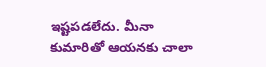ఇష్టపడలేదు. మీనా కుమారితో ఆయనకు చాలా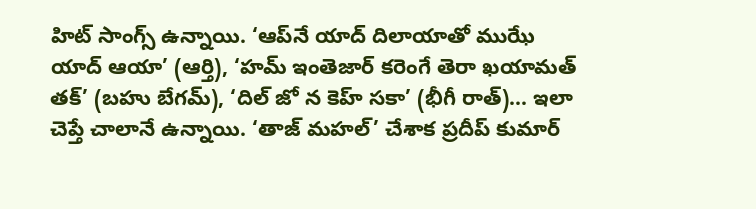హిట్ సాంగ్స్ ఉన్నాయి. ‘ఆప్‌నే యాద్ దిలాయాతో ముఝే యాద్ ఆయా’ (ఆర్తి), ‘హమ్ ఇంతెజార్ కరెంగే తెరా ఖయామత్ తక్’ (బహు బేగమ్), ‘దిల్ జో న కెహ్ సకా’ (భీగీ రాత్)... ఇలా చెప్తే చాలానే ఉన్నాయి. ‘తాజ్ మహల్’ చేశాక ప్రదీప్ కుమార్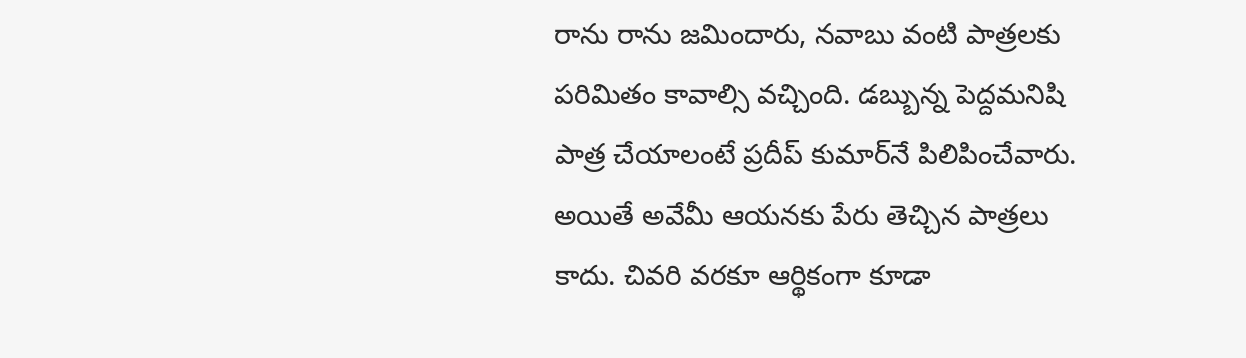రాను రాను జమిందారు, నవాబు వంటి పాత్రలకు పరిమితం కావాల్సి వచ్చింది. డబ్బున్న పెద్దమనిషి పాత్ర చేయాలంటే ప్రదీప్ కుమార్‌నే పిలిపించేవారు. అయితే అవేమీ ఆయనకు పేరు తెచ్చిన పాత్రలు కాదు. చివరి వరకూ ఆర్థికంగా కూడా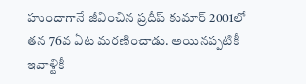హుందాగానే జీవించిన ప్రదీప్ కుమార్ 2001లో తన 76వ ఏట మరణించాడు. అయినప్పటికీ ఇవాళ్టికీ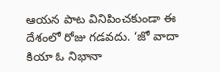ఆయన పాట వినిపించకుండా ఈ దేశంలో రోజు గడవదు. ‘జో వాదా కియా ఓ నిభానా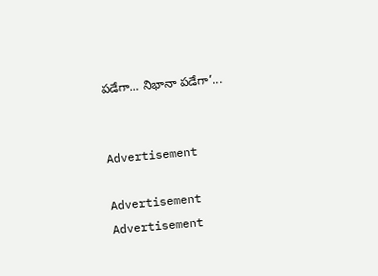పడేగా... నిభానా పడేగా’...


Advertisement

Advertisement
Advertisement